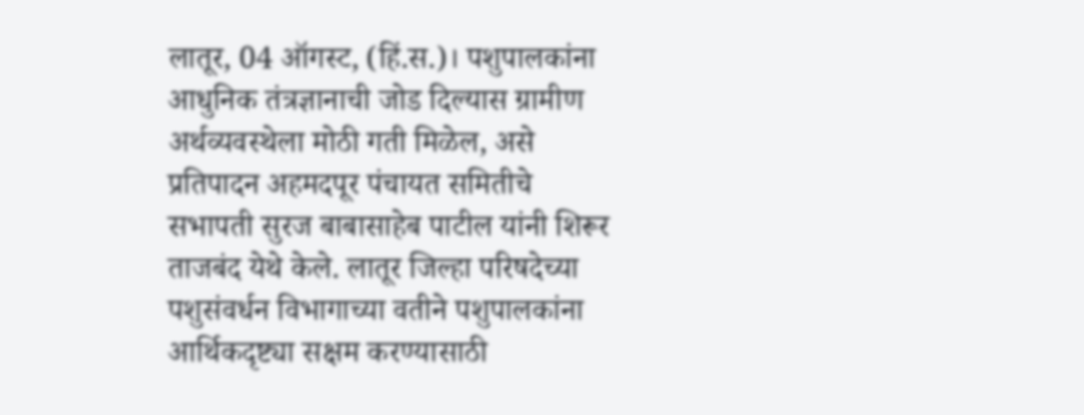लातूर, 04 ऑगस्ट, (हिं.स.)। पशुपालकांना आधुनिक तंत्रज्ञानाची जोड दिल्यास ग्रामीण अर्थव्यवस्थेला मोठी गती मिळेल, असे प्रतिपादन अहमदपूर पंचायत समितीचे सभापती सुरज बाबासाहेब पाटील यांनी शिरूर ताजबंद येथे केले. लातूर जिल्हा परिषदेच्या पशुसंवर्धन विभागाच्या वतीने पशुपालकांना आर्थिकदृष्ट्या सक्षम करण्यासाठी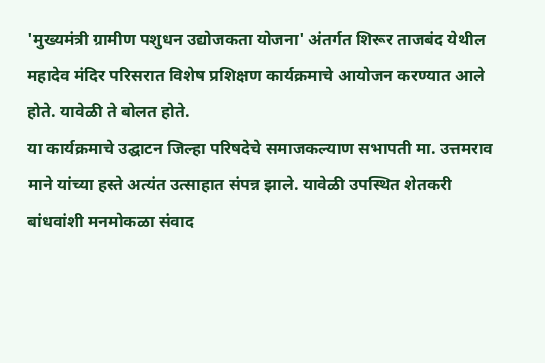'मुख्यमंत्री ग्रामीण पशुधन उद्योजकता योजना' अंतर्गत शिरूर ताजबंद येथील महादेव मंदिर परिसरात विशेष प्रशिक्षण कार्यक्रमाचे आयोजन करण्यात आले होते. यावेळी ते बोलत होते.
या कार्यक्रमाचे उद्घाटन जिल्हा परिषदेचे समाजकल्याण सभापती मा. उत्तमराव माने यांच्या हस्ते अत्यंत उत्साहात संपन्न झाले. यावेळी उपस्थित शेतकरी बांधवांशी मनमोकळा संवाद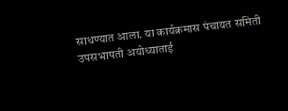साधण्यात आला. या कार्यक्रमास पंचायत समिती उपसभापती अयोध्याताई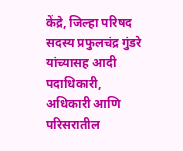केंद्रे, जिल्हा परिषद सदस्य प्रफुलचंद्र गुंडरे यांच्यासह आदी पदाधिकारी, अधिकारी आणि परिसरातील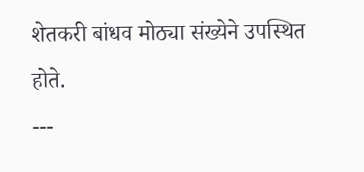शेतकरी बांधव मोठ्या संख्येने उपस्थित होते.
---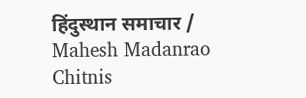हिंदुस्थान समाचार / Mahesh Madanrao Chitnis